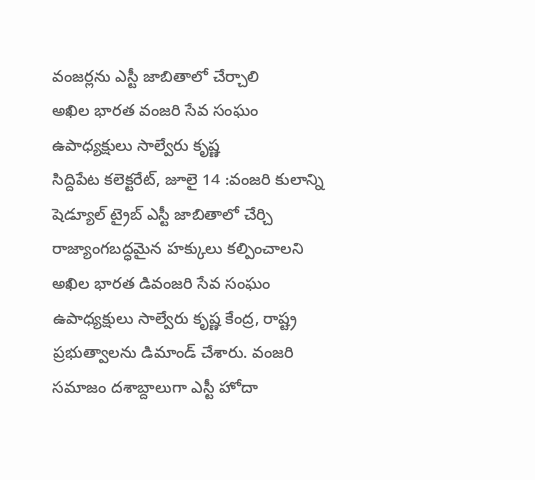వంజర్లను ఎస్టీ జాబితాలో చేర్చాలి
అఖిల భారత వంజరి సేవ సంఘం ఉపాధ్యక్షులు సాల్వేరు కృష్ణ
సిద్దిపేట కలెక్టరేట్, జూలై 14 :వంజరి కులాన్ని షెడ్యూల్ ట్రైబ్ ఎస్టీ జాబితాలో చేర్చి రాజ్యాంగబద్ధమైన హక్కులు కల్పించాలని అఖిల భారత డివంజరి సేవ సంఘం ఉపాధ్యక్షులు సాల్వేరు కృష్ణ కేంద్ర, రాష్ట్ర ప్రభుత్వాలను డిమాండ్ చేశారు. వంజరి సమాజం దశాబ్దాలుగా ఎస్టీ హోదా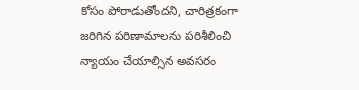కోసం పోరాడుతోందని, చారిత్రకంగా జరిగిన పరిణామాలను పరిశీలించి న్యాయం చేయాల్సిన అవసరం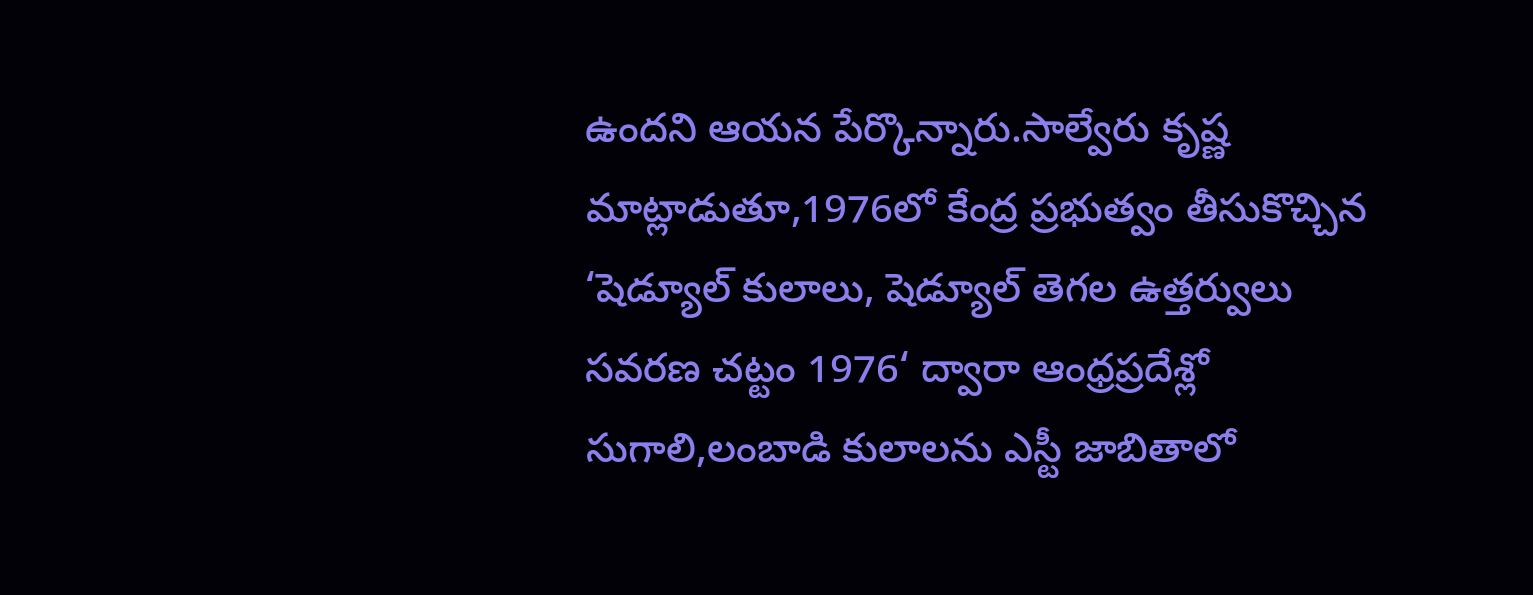ఉందని ఆయన పేర్కొన్నారు.సాల్వేరు కృష్ణ మాట్లాడుతూ,1976లో కేంద్ర ప్రభుత్వం తీసుకొచ్చిన ‘షెడ్యూల్ కులాలు, షెడ్యూల్ తెగల ఉత్తర్వులు సవరణ చట్టం 1976‘ ద్వారా ఆంధ్రప్రదేశ్లో సుగాలి,లంబాడి కులాలను ఎస్టీ జాబితాలో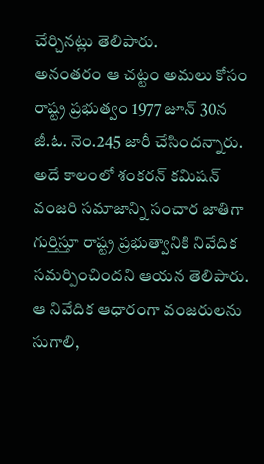చేర్చినట్లు తెలిపారు.
అనంతరం ఆ చట్టం అమలు కోసం రాష్ట్ర ప్రభుత్వం 1977 జూన్ 30న జీ.ఓ. నెం.245 జారీ చేసిందన్నారు. అదే కాలంలో శంకరన్ కమిషన్ వంజరి సమాజాన్ని సంచార జాతిగా గుర్తిస్తూ రాష్ట్ర ప్రభుత్వానికి నివేదిక సమర్పించిందని ఆయన తెలిపారు. ఆ నివేదిక ఆధారంగా వంజరులను సుగాలి,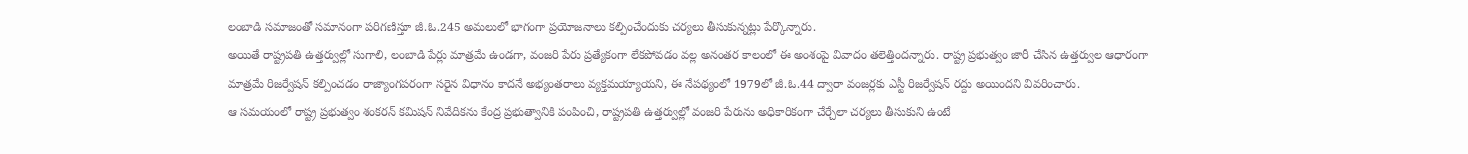లంబాడి సమాజంతో సమానంగా పరిగణిస్తూ జీ.ఓ.245 అమలులో భాగంగా ప్రయోజనాలు కల్పించేందుకు చర్యలు తీసుకున్నట్లు పేర్కొన్నారు.
అయితే రాష్ట్రపతి ఉత్తర్వుల్లో సుగాలి, లంబాడి పేర్లు మాత్రమే ఉండగా, వంజరి పేరు ప్రత్యేకంగా లేకపోవడం వల్ల అనంతర కాలంలో ఈ అంశంపై వివాదం తలెత్తిందన్నారు. రాష్ట్ర ప్రభుత్వం జారీ చేసిన ఉత్తర్వుల ఆధారంగా మాత్రమే రిజర్వేషన్ కల్పించడం రాజ్యాంగపరంగా సరైన విధానం కాదనే అభ్యంతరాలు వ్యక్తమయ్యాయని, ఈ నేపథ్యంలో 1979లో జీ.ఓ.44 ద్వారా వంజర్లకు ఎస్టీ రిజర్వేషన్ రద్దు అయిందని వివరించారు.
ఆ సమయంలో రాష్ట్ర ప్రభుత్వం శంకరన్ కమిషన్ నివేదికను కేంద్ర ప్రభుత్వానికి పంపించి, రాష్ట్రపతి ఉత్తర్వుల్లో వంజరి పేరును అధికారికంగా చేర్చేలా చర్యలు తీసుకుని ఉంటే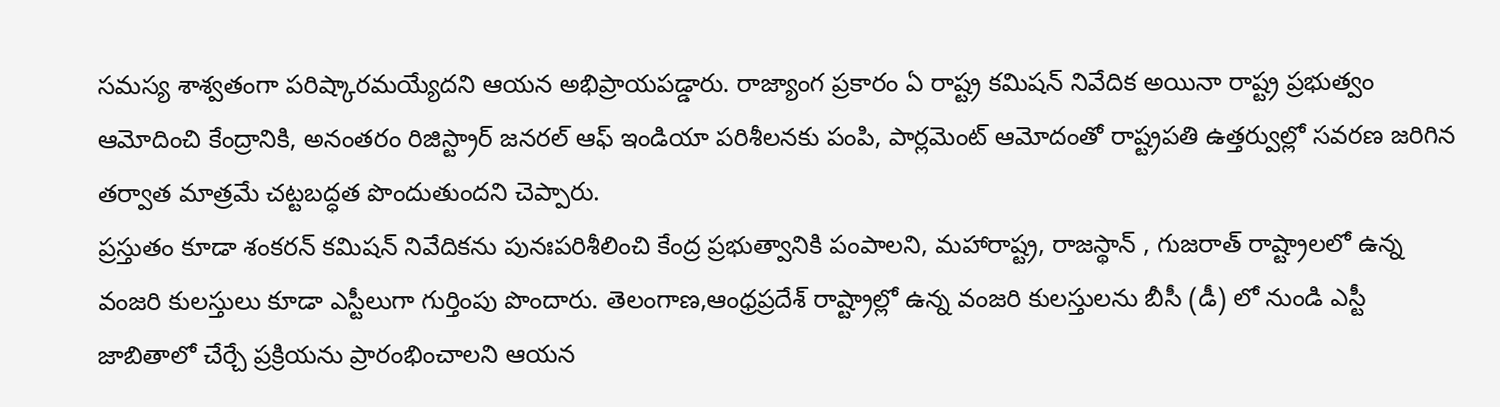సమస్య శాశ్వతంగా పరిష్కారమయ్యేదని ఆయన అభిప్రాయపడ్డారు. రాజ్యాంగ ప్రకారం ఏ రాష్ట్ర కమిషన్ నివేదిక అయినా రాష్ట్ర ప్రభుత్వం ఆమోదించి కేంద్రానికి, అనంతరం రిజిస్ట్రార్ జనరల్ ఆఫ్ ఇండియా పరిశీలనకు పంపి, పార్లమెంట్ ఆమోదంతో రాష్ట్రపతి ఉత్తర్వుల్లో సవరణ జరిగిన తర్వాత మాత్రమే చట్టబద్ధత పొందుతుందని చెప్పారు.
ప్రస్తుతం కూడా శంకరన్ కమిషన్ నివేదికను పునఃపరిశీలించి కేంద్ర ప్రభుత్వానికి పంపాలని, మహారాష్ట్ర, రాజస్థాన్ , గుజరాత్ రాష్ట్రాలలో ఉన్న వంజరి కులస్తులు కూడా ఎస్టీలుగా గుర్తింపు పొందారు. తెలంగాణ,ఆంధ్రప్రదేశ్ రాష్ట్రాల్లో ఉన్న వంజరి కులస్తులను బీసీ (డీ) లో నుండి ఎస్టీ జాబితాలో చేర్చే ప్రక్రియను ప్రారంభించాలని ఆయన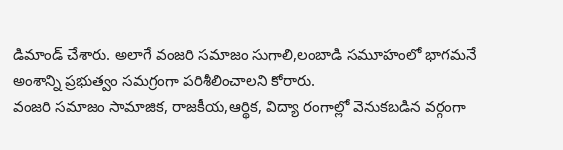డిమాండ్ చేశారు. అలాగే వంజరి సమాజం సుగాలి,లంబాడి సమూహంలో భాగమనే అంశాన్ని ప్రభుత్వం సమగ్రంగా పరిశీలించాలని కోరారు.
వంజరి సమాజం సామాజిక, రాజకీయ,ఆర్థిక, విద్యా రంగాల్లో వెనుకబడిన వర్గంగా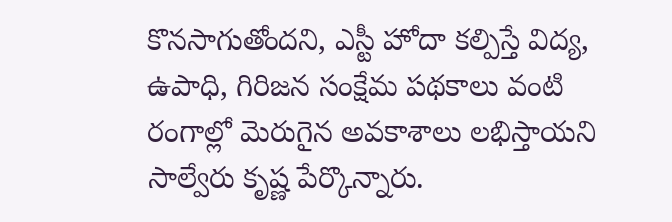కొనసాగుతోందని, ఎస్టీ హోదా కల్పిస్తే విద్య, ఉపాధి, గిరిజన సంక్షేమ పథకాలు వంటి రంగాల్లో మెరుగైన అవకాశాలు లభిస్తాయని సాల్వేరు కృష్ణ పేర్కొన్నారు.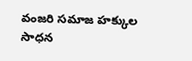వంజరి సమాజ హక్కుల సాధన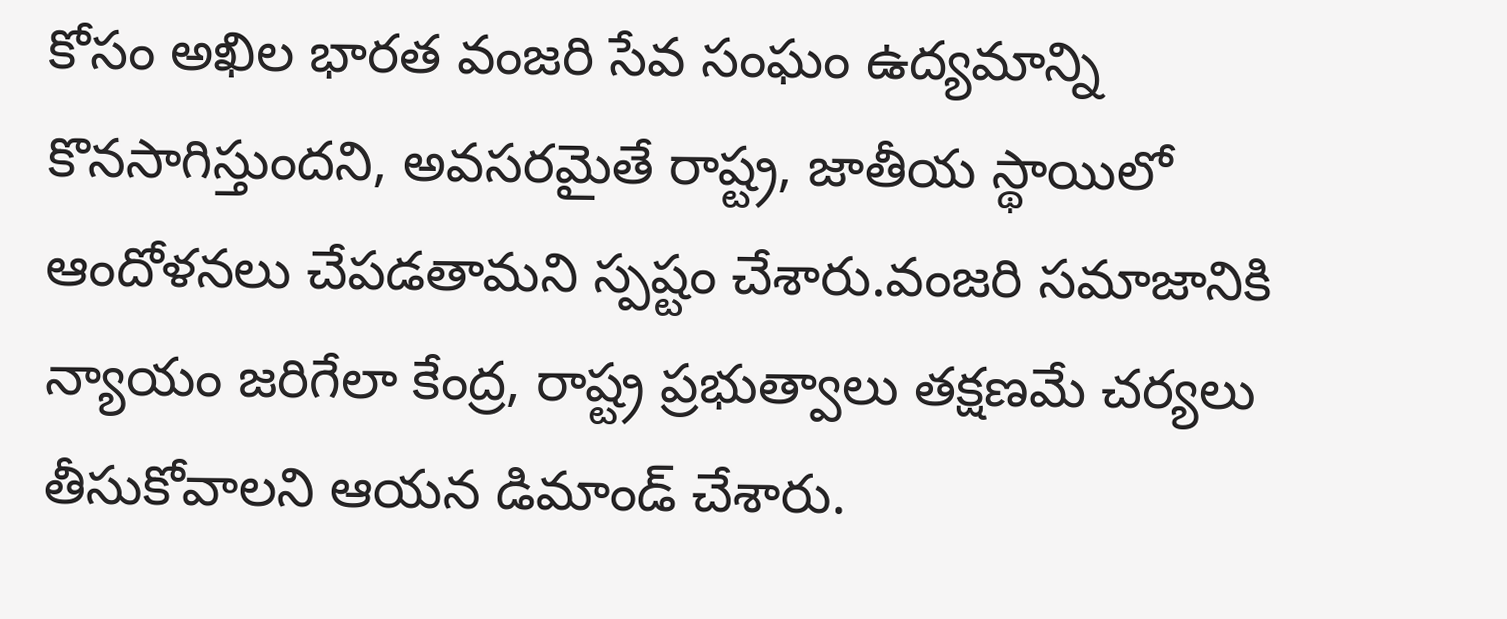కోసం అఖిల భారత వంజరి సేవ సంఘం ఉద్యమాన్ని కొనసాగిస్తుందని, అవసరమైతే రాష్ట్ర, జాతీయ స్థాయిలో ఆందోళనలు చేపడతామని స్పష్టం చేశారు.వంజరి సమాజానికి న్యాయం జరిగేలా కేంద్ర, రాష్ట్ర ప్రభుత్వాలు తక్షణమే చర్యలు తీసుకోవాలని ఆయన డిమాండ్ చేశారు.